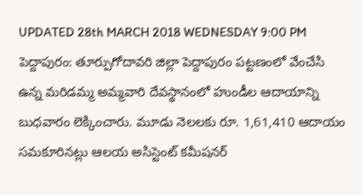UPDATED 28th MARCH 2018 WEDNESDAY 9:00 PM
పెద్దాపురం: తూర్పుగోదావరి జిల్లా పెద్దాపురం పట్టణంలో వేంచేసి ఉన్న మరిడమ్మ అమ్మవారి దేవస్థానంలో హుండీల ఆదాయాన్ని బుధవారం లెక్కించారు. మూడు నెలలకు రూ. 1,61,410 ఆదాయం సమకూరినట్లు ఆలయ అసిస్టెంట్ కమీషనర్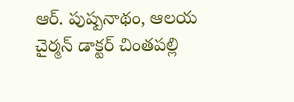ఆర్. పుష్పనాథం, ఆలయ చైర్మన్ డాక్టర్ చింతపల్లి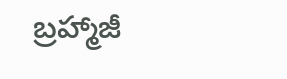బ్రహ్మాజీ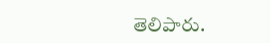తెలిపారు.